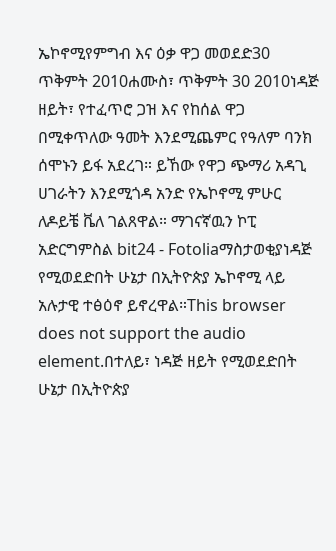ኤኮኖሚየምግብ እና ዕቃ ዋጋ መወደድ30 ጥቅምት 2010ሐሙስ፣ ጥቅምት 30 2010ነዳጅ ዘይት፣ የተፈጥሮ ጋዝ እና የከሰል ዋጋ በሚቀጥለው ዓመት እንደሚጨምር የዓለም ባንክ ሰሞኑን ይፋ አደረገ። ይኸው የዋጋ ጭማሪ አዳጊ ሀገራትን እንደሚጎዳ አንድ የኤኮኖሚ ምሁር ለዶይቼ ቬለ ገልጸዋል። ማገናኛዉን ኮፒ አድርግምስል bit24 - Fotoliaማስታወቂያነዳጅ የሚወደድበት ሁኔታ በኢትዮጵያ ኤኮኖሚ ላይ አሉታዊ ተፅዕኖ ይኖረዋል።This browser does not support the audio element.በተለይ፣ ነዳጅ ዘይት የሚወደድበት ሁኔታ በኢትዮጵያ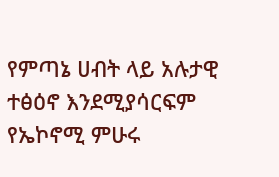የምጣኔ ሀብት ላይ አሉታዊ ተፅዕኖ እንደሚያሳርፍም የኤኮኖሚ ምሁሩ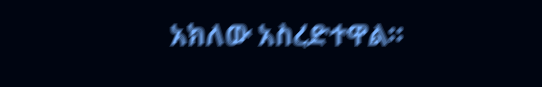አክለው አስረድተዋል።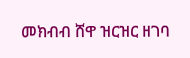መክብብ ሸዋ ዝርዝር ዘገባ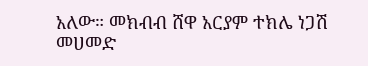አለው። መክብብ ሸዋ አርያም ተክሌ ነጋሽ መሀመድ